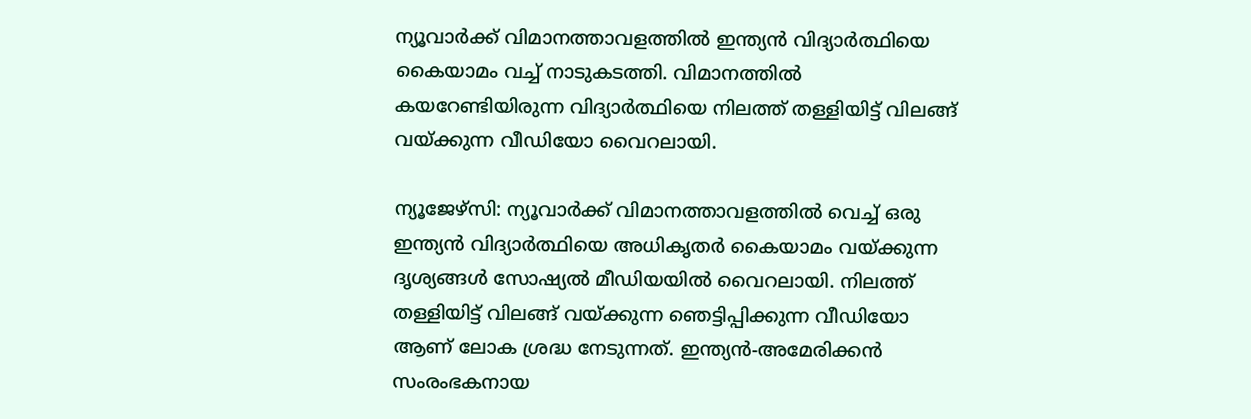ന്യൂവാർക്ക് വിമാനത്താവളത്തിൽ ഇന്ത്യൻ വിദ്യാർത്ഥിയെ കൈയാമം വച്ച് നാടുകടത്തി. വിമാനത്തിൽ കയറേണ്ടിയിരുന്ന വിദ്യാർത്ഥിയെ നിലത്ത് തള്ളിയിട്ട് വിലങ്ങ് വയ്ക്കുന്ന വീഡിയോ വൈറലായി.

ന്യൂജേഴ്‌സി: ന്യൂവാർക്ക് വിമാനത്താവളത്തിൽ വെച്ച് ഒരു ഇന്ത്യൻ വിദ്യാർത്ഥിയെ അധികൃതർ കൈയാമം വയ്ക്കുന്ന ദൃശ്യങ്ങൾ സോഷ്യൽ മീഡിയയിൽ വൈറലായി. നിലത്ത് തള്ളിയിട്ട് വിലങ്ങ് വയ്ക്കുന്ന ഞെട്ടിപ്പിക്കുന്ന വീഡിയോ ആണ് ലോക ശ്രദ്ധ നേടുന്നത്. ഇന്ത്യൻ-അമേരിക്കൻ സംരംഭകനായ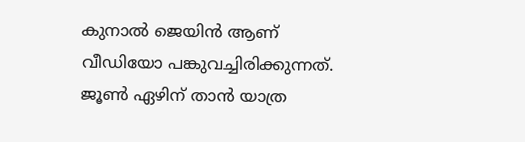കുനാൽ ജെയിൻ ആണ് വീഡിയോ പങ്കുവച്ചിരിക്കുന്നത്. ജൂൺ ഏഴിന് താൻ യാത്ര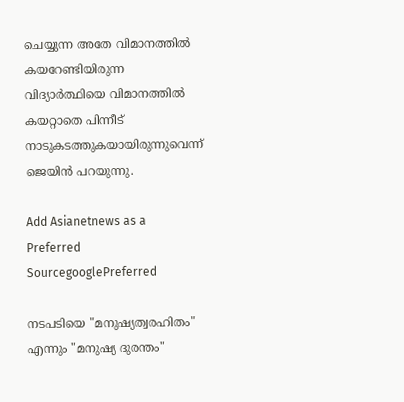ചെയ്യുന്ന അതേ വിമാനത്തിൽ കയറേണ്ടിയിരുന്ന വിദ്യാർത്ഥിയെ വിമാനത്തിൽ കയറ്റാതെ പിന്നീട് നാടുകടത്തുകയായിരുന്നുവെന്ന് ജെയിൻ പറയുന്നു.

Add Asianetnews as a Preferred SourcegooglePreferred

നടപടിയെ "മനുഷ്യത്വരഹിതം" എന്നും "മനുഷ്യ ദുരന്തം"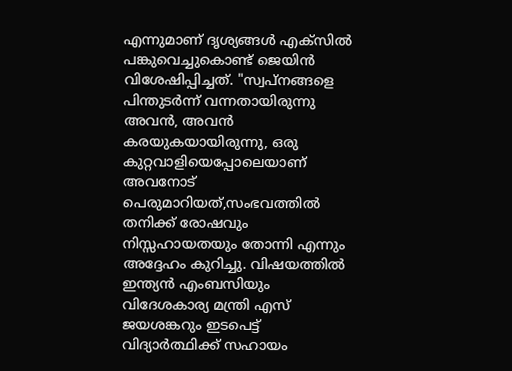എന്നുമാണ് ദൃശ്യങ്ങൾ എക്സിൽ പങ്കുവെച്ചുകൊണ്ട് ജെയിൻ വിശേഷിപ്പിച്ചത്. "സ്വപ്നങ്ങളെ പിന്തുടർന്ന് വന്നതായിരുന്നു അവൻ, അവൻ കരയുകയായിരുന്നു, ഒരു കുറ്റവാളിയെപ്പോലെയാണ് അവനോട് പെരുമാറിയത്,സംഭവത്തിൽ തനിക്ക് രോഷവും നിസ്സഹായതയും തോന്നി എന്നും അദ്ദേഹം കുറിച്ചു. വിഷയത്തിൽ ഇന്ത്യൻ എംബസിയും വിദേശകാര്യ മന്ത്രി എസ് ജയശങ്കറും ഇടപെട്ട് വിദ്യാർത്ഥിക്ക് സഹായം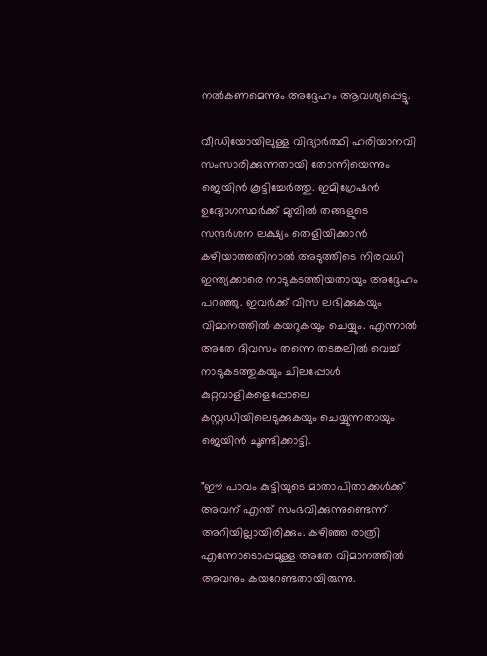നൽകണമെന്നും അദ്ദേഹം ആവശ്യപ്പെട്ടു.

വീഡിയോയിലുള്ള വിദ്യാർത്ഥി ഹരിയാനവി സംസാരിക്കുന്നതായി തോന്നിയെന്നും ജെയിൻ കൂട്ടിച്ചേർത്തു. ഇമിഗ്രേഷൻ ഉദ്യോഗസ്ഥര്‍ക്ക് മുമ്പിൽ തങ്ങളുടെ സന്ദർശന ലക്ഷ്യം തെളിയിക്കാൻ കഴിയാത്തതിനാൽ അടുത്തിടെ നിരവധി ഇന്ത്യക്കാരെ നാടുകടത്തിയതായും അദ്ദേഹം പറഞ്ഞു. ഇവര്‍ക്ക് വിസ ലഭിക്കുകയും വിമാനത്തിൽ കയറുകയും ചെയ്യും. എന്നാൽ അതേ ദിവസം തന്നെ തടങ്കലിൽ വെച്ച് നാടുകടത്തുകയും ചിലപ്പോൾ കുറ്റവാളികളെപ്പോലെ കസ്റ്റഡിയിലെടുക്കുകയും ചെയ്യുന്നതായും ജെയിൻ ചൂണ്ടിക്കാട്ടി.

"ഈ പാവം കുട്ടിയുടെ മാതാപിതാക്കൾക്ക് അവന് എന്ത് സംഭവിക്കുന്നുണ്ടെന്ന് അറിയില്ലായിരിക്കും. കഴിഞ്ഞ രാത്രി എന്നോടൊപ്പമുള്ള അതേ വിമാനത്തിൽ അവനും കയറേണ്ടതായിരുന്നു.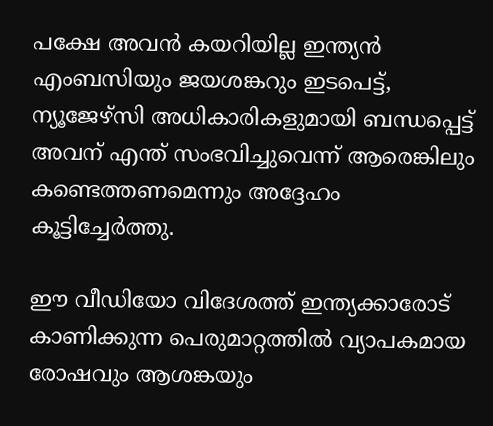പക്ഷേ അവൻ കയറിയില്ല ഇന്ത്യൻ എംബസിയും ജയശങ്കറും ഇടപെട്ട്, ന്യൂജേഴ്‌സി അധികാരികളുമായി ബന്ധപ്പെട്ട് അവന് എന്ത് സംഭവിച്ചുവെന്ന് ആരെങ്കിലും കണ്ടെത്തണമെന്നും അദ്ദേഹം കൂട്ടിച്ചേർത്തു.

ഈ വീഡിയോ വിദേശത്ത് ഇന്ത്യക്കാരോട് കാണിക്കുന്ന പെരുമാറ്റത്തിൽ വ്യാപകമായ രോഷവും ആശങ്കയും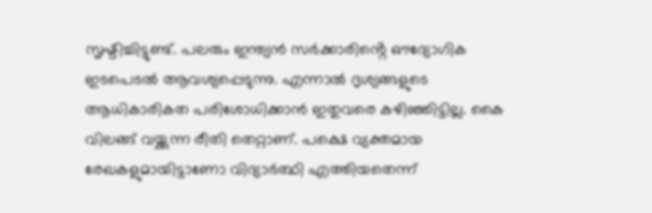സൃഷ്ടിച്ചിട്ടുണ്ട്. പലരും ഇന്ത്യൻ സർക്കാരിൻ്റെ ഔദ്യോഗിക ഇടപെടൽ ആവശ്യപ്പെടുന്നു. എന്നാൽ ദൃശ്യങ്ങളുടെ ആധികാരികത പരിശോധിക്കാൻ ഇതുവരെ കഴിഞ്ഞിട്ടില്ല. കൈ വിലങ്ങ് വയ്ക്കുന്ന രീതി തെറ്റാണ്. പക്ഷെ വ്യക്തമായ രേഖകളുമായിട്ടാണോ വിദ്യാര്‍ത്ഥി എത്തിയതെന്ന്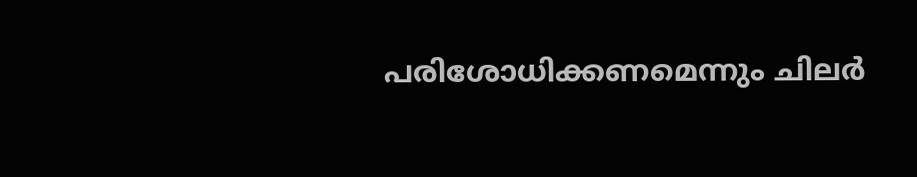പരിശോധിക്കണമെന്നും ചിലര്‍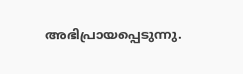അഭിപ്രായപ്പെടുന്നു.